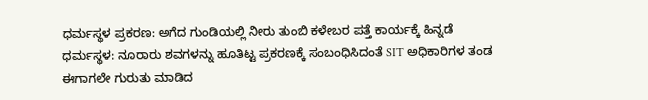ಧರ್ಮಸ್ಥಳ ಪ್ರಕರಣ: ಅಗೆದ ಗುಂಡಿಯಲ್ಲಿ ನೀರು ತುಂಬಿ ಕಳೇಬರ ಪತ್ತೆ ಕಾರ್ಯಕ್ಕೆ ಹಿನ್ನಡೆ
ಧರ್ಮಸ್ಥಳ: ನೂರಾರು ಶವಗಳನ್ನು ಹೂತಿಟ್ಟ ಪ್ರಕರಣಕ್ಕೆ ಸಂಬಂಧಿಸಿದಂತೆ SIT ಅಧಿಕಾರಿಗಳ ತಂಡ ಈಗಾಗಲೇ ಗುರುತು ಮಾಡಿದ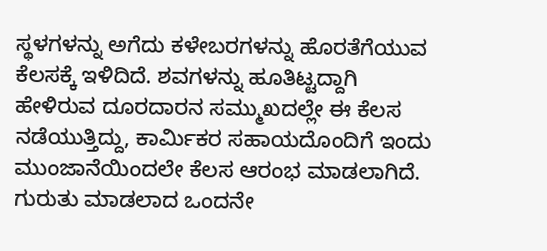ಸ್ಥಳಗಳನ್ನು ಅಗೆದು ಕಳೇಬರಗಳನ್ನು ಹೊರತೆಗೆಯುವ ಕೆಲಸಕ್ಕೆ ಇಳಿದಿದೆ. ಶವಗಳನ್ನು ಹೂತಿಟ್ಟದ್ದಾಗಿ ಹೇಳಿರುವ ದೂರದಾರನ ಸಮ್ಮುಖದಲ್ಲೇ ಈ ಕೆಲಸ ನಡೆಯುತ್ತಿದ್ದು, ಕಾರ್ಮಿಕರ ಸಹಾಯದೊಂದಿಗೆ ಇಂದು ಮುಂಜಾನೆಯಿಂದಲೇ ಕೆಲಸ ಆರಂಭ ಮಾಡಲಾಗಿದೆ. ಗುರುತು ಮಾಡಲಾದ ಒಂದನೇ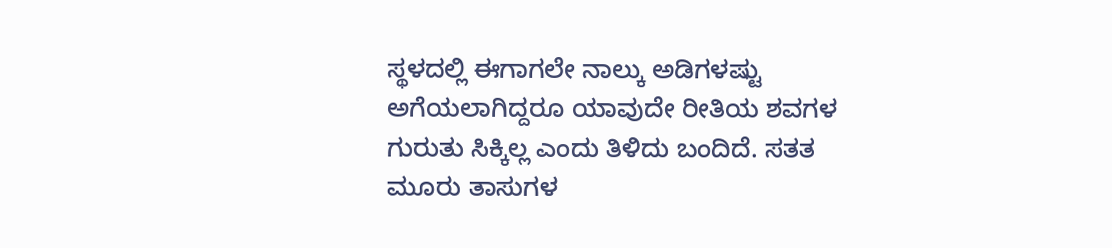ಸ್ಥಳದಲ್ಲಿ ಈಗಾಗಲೇ ನಾಲ್ಕು ಅಡಿಗಳಷ್ಟು ಅಗೆಯಲಾಗಿದ್ದರೂ ಯಾವುದೇ ರೀತಿಯ ಶವಗಳ ಗುರುತು ಸಿಕ್ಕಿಲ್ಲ ಎಂದು ತಿಳಿದು ಬಂದಿದೆ. ಸತತ ಮೂರು ತಾಸುಗಳ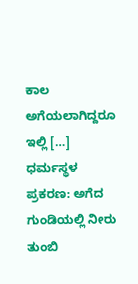ಕಾಲ ಅಗೆಯಲಾಗಿದ್ದರೂ ಇಲ್ಲಿ […]
ಧರ್ಮಸ್ಥಳ ಪ್ರಕರಣ: ಅಗೆದ ಗುಂಡಿಯಲ್ಲಿ ನೀರು ತುಂಬಿ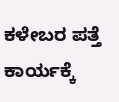ಕಳೇಬರ ಪತ್ತೆ ಕಾರ್ಯಕ್ಕೆ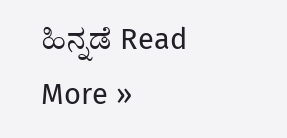ಹಿನ್ನಡೆ Read More »